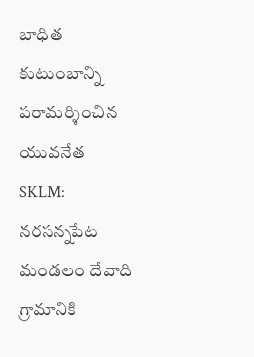బాధిత కుటుంబాన్ని పరామర్శించిన యువనేత
SKLM: నరసన్నపేట మండలం దేవాది గ్రామానికి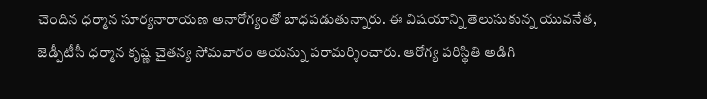చెందిన ధర్మాన సూర్యనారాయణ అనారోగ్యంతో బాధపడుతున్నారు. ఈ విషయాన్ని తెలుసుకున్న యువనేత, జెడ్పీటీసీ ధర్మాన కృష్ణ చైతన్య సోమవారం ఆయన్ను పరామర్శించారు. ఆరోగ్య పరిస్థితి అడిగి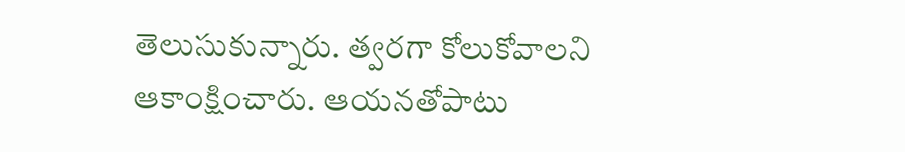తెలుసుకున్నారు. త్వరగా కోలుకోవాలని ఆకాంక్షించారు. ఆయనతోపాటు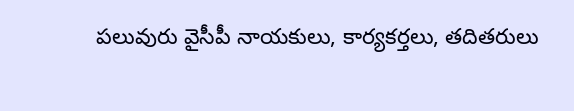పలువురు వైసీపీ నాయకులు, కార్యకర్తలు, తదితరులు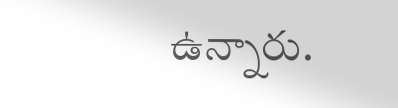ఉన్నారు.